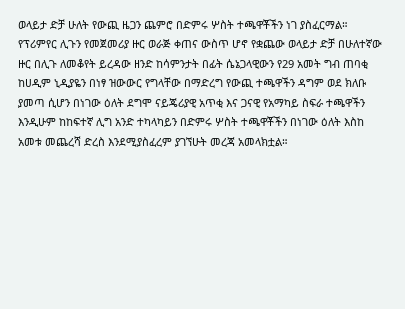ወላይታ ድቻ ሁለት የውጪ ዜጋን ጨምሮ በድምሩ ሦስት ተጫዋቾችን ነገ ያስፈርማል።
የፕሪምየር ሊጉን የመጀመሪያ ዙር ወራጅ ቀጠና ውስጥ ሆኖ የቋጨው ወላይታ ድቻ በሁለተኛው ዙር በሊጉ ለመቆየት ይረዳው ዘንድ ከሳምንታት በፊት ሴኔጋላዊውን የ29 አመት ግብ ጠባቂ ከሀዲም ኒዲያዬን በነፃ ዝውውር የግላቸው በማድረግ የውጪ ተጫዋችን ዳግም ወደ ክለቡ ያመጣ ሲሆን በነገው ዕለት ደግሞ ናይጄሪያዊ አጥቂ እና ጋናዊ የአማካይ ስፍራ ተጫዋችን እንዲሁም ከከፍተኛ ሊግ አንድ ተካላካይን በድምሩ ሦስት ተጫዋቾችን በነገው ዕለት እስከ አመቱ መጨረሻ ድረስ እንደሚያስፈረም ያገኘሁት መረጃ አመላክቷል።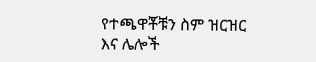የተጫዋቾቹን ስም ዝርዝር እና ሌሎች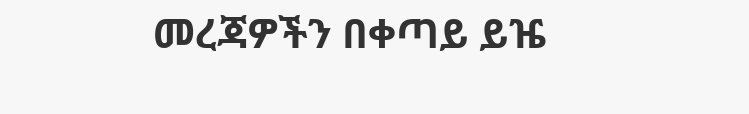መረጃዎችን በቀጣይ ይዤ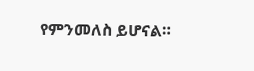የምንመለስ ይሆናል።